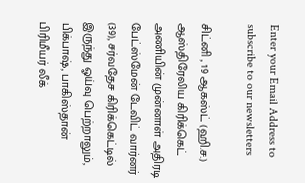Enter your Email Address to subscribe to our newsletters

சிட்னி , 19 ஆகஸ்ட் (ஹி.ச.)
ஆஸ்திரேலிய கிரிக்கெட் அணியின் முன்னாள் அதிரடி பேட்ஸ்மேன் டேவிட் வார்னர் (39), சர்வதேச கிரிக்கெட்டில் இருந்து ஓய்வு பெற்றாலும், பிக்பாஷ், பாகிஸ்தான் பிரிமீயர் லீக்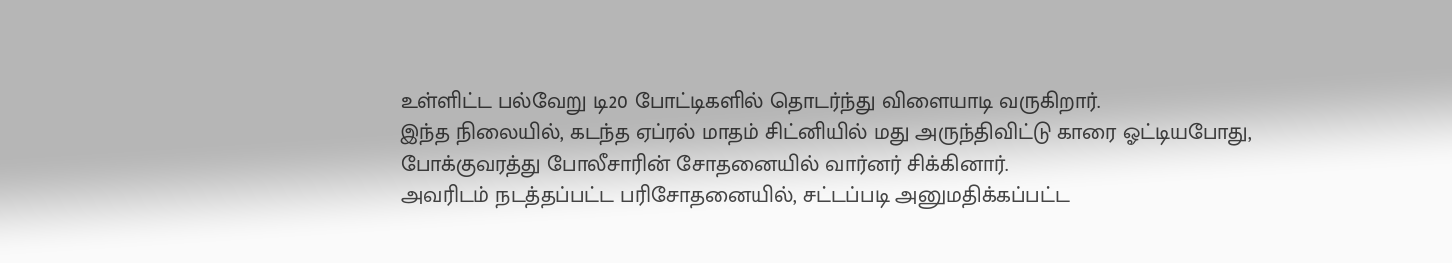உள்ளிட்ட பல்வேறு டி20 போட்டிகளில் தொடர்ந்து விளையாடி வருகிறார்.
இந்த நிலையில், கடந்த ஏப்ரல் மாதம் சிட்னியில் மது அருந்திவிட்டு காரை ஓட்டியபோது, போக்குவரத்து போலீசாரின் சோதனையில் வார்னர் சிக்கினார்.
அவரிடம் நடத்தப்பட்ட பரிசோதனையில், சட்டப்படி அனுமதிக்கப்பட்ட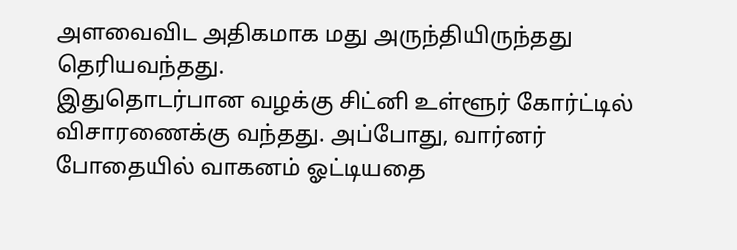அளவைவிட அதிகமாக மது அருந்தியிருந்தது தெரியவந்தது.
இதுதொடர்பான வழக்கு சிட்னி உள்ளூர் கோர்ட்டில் விசாரணைக்கு வந்தது. அப்போது, வார்னர் போதையில் வாகனம் ஓட்டியதை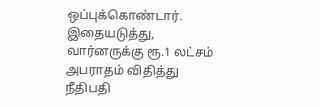ஒப்புக்கொண்டார்.
இதையடுத்து, வார்னருக்கு ரூ.1 லட்சம் அபராதம் விதித்து நீதிபதி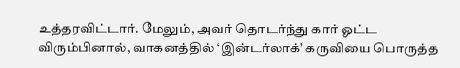உத்தரவிட்டார். மேலும், அவர் தொடர்ந்து கார் ஓட்ட விரும்பினால், வாகனத்தில் ‘இன்டர்லாக்’ கருவியை பொருத்த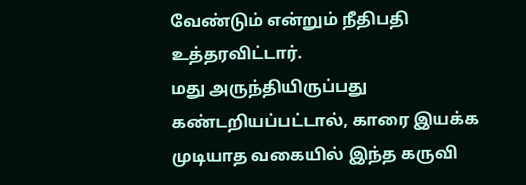வேண்டும் என்றும் நீதிபதி உத்தரவிட்டார்.
மது அருந்தியிருப்பது கண்டறியப்பட்டால், காரை இயக்க முடியாத வகையில் இந்த கருவி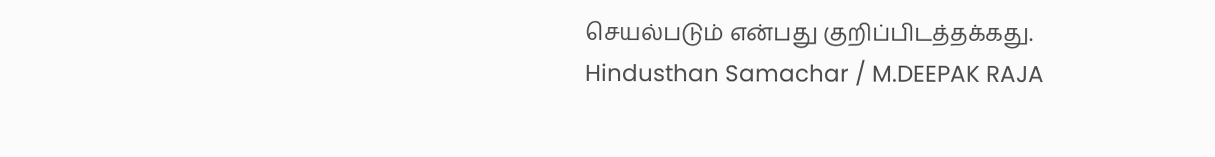செயல்படும் என்பது குறிப்பிடத்தக்கது.
Hindusthan Samachar / M.DEEPAK RAJA